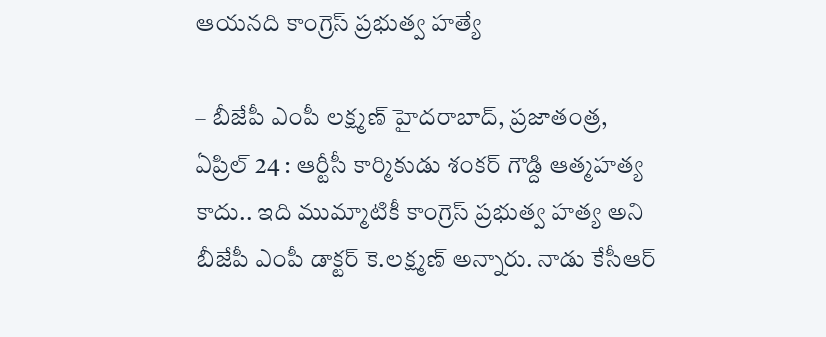ఆయనది కాంగ్రెస్ ప్రభుత్వ హత్యే

– బీజేపీ ఎంపీ లక్ష్మణ్ హైదరాబాద్, ప్రజాతంత్ర, ఏప్రిల్ 24 : ఆర్టీసీ కార్మికుడు శంకర్ గౌడ్ది ఆత్మహత్య కాదు.. ఇది ముమ్మాటికీ కాంగ్రెస్ ప్రభుత్వ హత్య అని బీజేపీ ఎంపీ డాక్టర్ కె.లక్ష్మణ్ అన్నారు. నాడు కేసీఆర్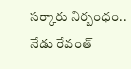సర్కారు నిర్బంధం.. నేడు రేవంత్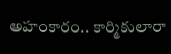అహంకారం.. కార్మికులారా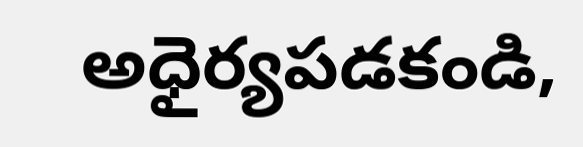అధైర్యపడకండి,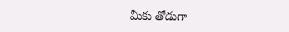మీకు తోడుగా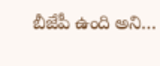బీజేపీ ఉంది అని…